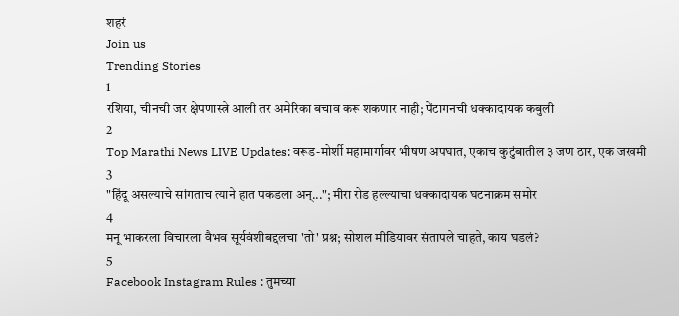शहरं
Join us
Trending Stories
1
रशिया, चीनची जर क्षेपणास्त्रे आली तर अमेरिका बचाव करू शकणार नाही; पेंटागनची धक्कादायक कबुली
2
Top Marathi News LIVE Updates: वरूड-मोर्शी महामार्गावर भीषण अपघात, एकाच कुटुंबातील ३ जण ठार, एक जखमी
3
"हिंदू असल्याचे सांगताच त्याने हात पकडला अन्..."; मीरा रोड हल्ल्याचा धक्कादायक घटनाक्रम समोर
4
मनू भाकरला विचारला वैभव सूर्यवंशीबद्दलचा 'तो' प्रश्न; सोशल मीडियावर संतापले चाहते, काय घडलं?
5
Facebook Instagram Rules : तुमच्या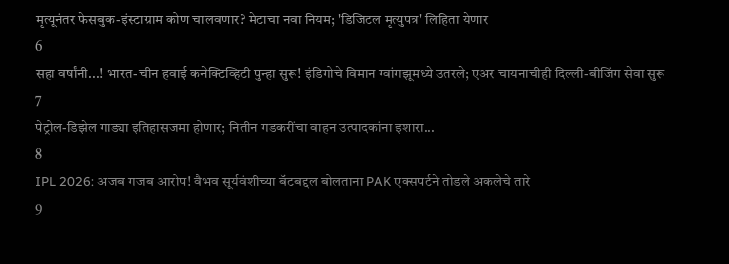मृत्यूनंतर फेसबुक-इंस्टाग्राम कोण चालवणार? मेटाचा नवा नियम; 'डिजिटल मृत्युपत्र' लिहिता येणार
6
सहा वर्षांनी...! भारत-चीन हवाई कनेक्टिव्हिटी पुन्हा सुरू! इंडिगोचे विमान ग्वांगझूमध्ये उतरले; एअर चायनाचीही दिल्ली-बीजिंग सेवा सुरू
7
पेट्रोल-डिझेल गाड्या इतिहासजमा होणार; नितीन गडकरींचा वाहन उत्पादकांना इशारा...
8
IPL 2026: अजब गजब आरोप! वैभव सूर्यवंशीच्या बॅटबद्दल बोलताना PAK एक्सपर्टने तोडले अकलेचे तारे
9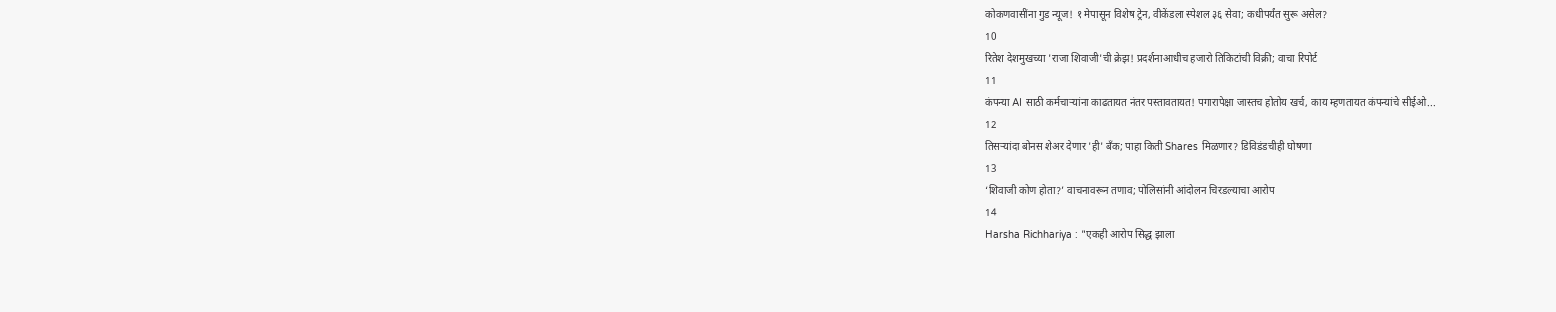कोकणवासींना गुड न्यूज! १ मेपासून विशेष ट्रेन, वीकेंडला स्पेशल ३६ सेवा; कधीपर्यंत सुरू असेल?
10
रितेश देशमुखच्या 'राजा शिवाजी'ची क्रेझ! प्रदर्शनाआधीच हजारो तिकिटांची विक्री; वाचा रिपोर्ट
11
कंपन्या AI साठी कर्मचाऱ्यांना काढतायत नंतर पस्तावतायत! पगारापेक्षा जास्तच होतोय खर्च, काय म्हणतायत कंपन्यांचे सीईओ...
12
तिसऱ्यांदा बोनस शेअर देणार 'ही' बँक; पाहा किती Shares मिळणार? डिविडंडचीही घोषणा
13
‘शिवाजी कोण होता?’ वाचनावरून तणाव; पोलिसांनी आंदोलन चिरडल्याचा आरोप
14
Harsha Richhariya : "एकही आरोप सिद्ध झाला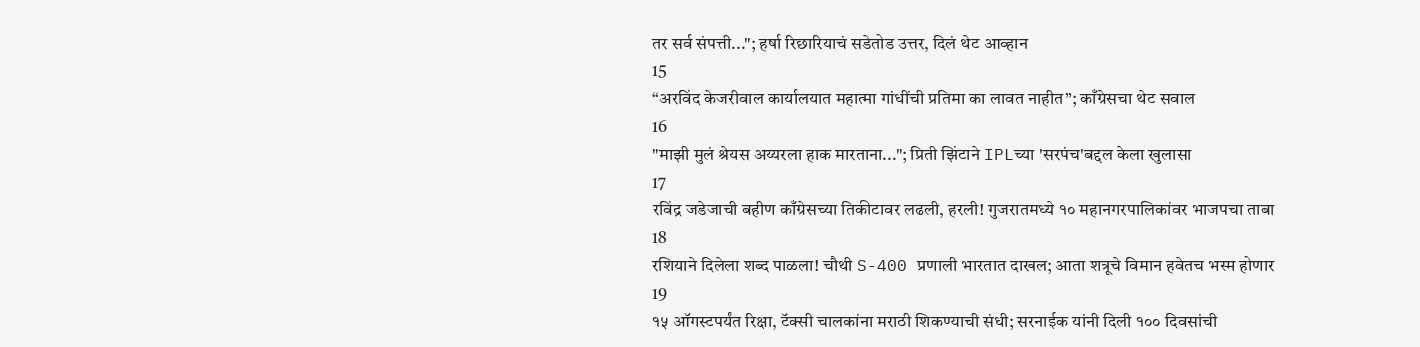तर सर्व संपत्ती..."; हर्षा रिछारियाचं सडेतोड उत्तर, दिलं थेट आव्हान
15
“अरविंद केजरीवाल कार्यालयात महात्मा गांधींची प्रतिमा का लावत नाहीत”; काँग्रेसचा थेट सवाल
16
"माझी मुलं श्रेयस अय्यरला हाक मारताना..."; प्रिती झिंटाने IPLच्या 'सरपंच'बद्दल केला खुलासा
17
रविंद्र जडेजाची बहीण काँग्रेसच्या तिकीटावर लढली, हरली! गुजरातमध्ये १० महानगरपालिकांवर भाजपचा ताबा
18
रशियाने दिलेला शब्द पाळला! चौथी S-400 प्रणाली भारतात दाखल; आता शत्रूचे विमान हवेतच भस्म होणार
19
१५ ऑगस्टपर्यंत रिक्षा, टॅक्सी चालकांना मराठी शिकण्याची संधी; सरनाईक यांनी दिली १०० दिवसांची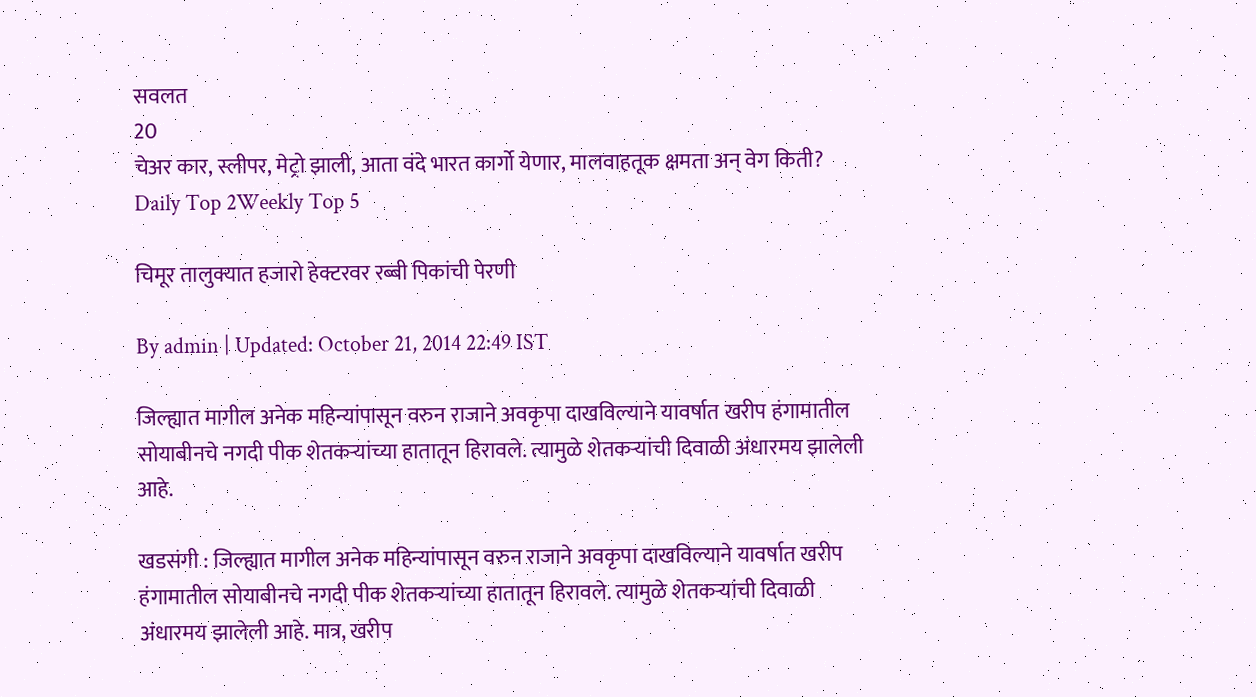सवलत
20
चेअर कार, स्लीपर, मेट्रो झाली, आता वंदे भारत कार्गो येणार, मालवाहतूक क्षमता अन् वेग किती?
Daily Top 2Weekly Top 5

चिमूर तालुक्यात हजारो हेक्टरवर रब्बी पिकांची पेरणी

By admin | Updated: October 21, 2014 22:49 IST

जिल्ह्यात मागील अनेक महिन्यांपासून वरुन राजाने अवकृपा दाखविल्याने यावर्षात खरीप हंगामातील सोयाबीनचे नगदी पीक शेतकऱ्यांच्या हातातून हिरावले. त्यामुळे शेतकऱ्यांची दिवाळी अंधारमय झालेली आहे.

खडसंगी : जिल्ह्यात मागील अनेक महिन्यांपासून वरुन राजाने अवकृपा दाखविल्याने यावर्षात खरीप हंगामातील सोयाबीनचे नगदी पीक शेतकऱ्यांच्या हातातून हिरावले. त्यामुळे शेतकऱ्यांची दिवाळी अंधारमय झालेली आहे. मात्र, खरीप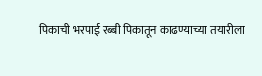पिकाची भरपाई रब्बी पिकातून काढण्याच्या तयारीला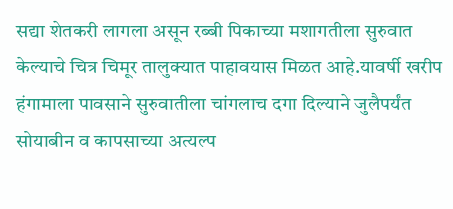सद्या शेतकरी लागला असून रब्बी पिकाच्या मशागतीला सुरुवात केल्याचे चित्र चिमूर तालुक्यात पाहावयास मिळत आहे.यावर्षी खरीप हंगामाला पावसाने सुरुवातीला चांगलाच दगा दिल्याने जुलैपर्यंत सोयाबीन व कापसाच्या अत्यल्प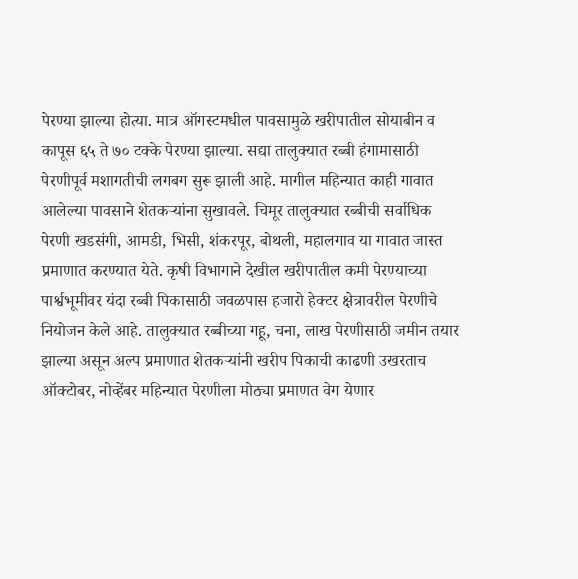पेरण्या झाल्या होत्या. मात्र ऑगस्टमधील पावसामुळे खरीपातील सोयाबीन व कापूस ६५ ते ७० टक्के पेरण्या झाल्या. सद्या तालुक्यात रब्बी हंगामासाठी पेरणीपूर्व मशागतीची लगबग सुरू झाली आहे. मागील महिन्यात काही गावात आलेल्या पावसाने शेतकऱ्यांना सुखावले. चिमूर तालुक्यात रब्बीची सर्वाधिक पेरणी खडसंगी, आमडी, भिसी, शंकरपूर, बोथली, महालगाव या गावात जास्त प्रमाणात करण्यात येते. कृषी विभागाने देखील खरीपातील कमी पेरण्याच्या पार्श्वभूमीवर यंदा रब्बी पिकासाठी जवळपास हजारो हेक्टर क्षेत्रावरील पेरणीचे नियोजन केले आहे. तालुक्यात रब्बीच्या गहू, चना, लाख पेरणीसाठी जमीन तयार झाल्या असून अल्प प्रमाणात शेतकऱ्यांनी खरीप पिकाची काढणी उखरताच ऑक्टोबर, नोव्हेंबर महिन्यात पेरणीला मोठ्या प्रमाणत वेग येणार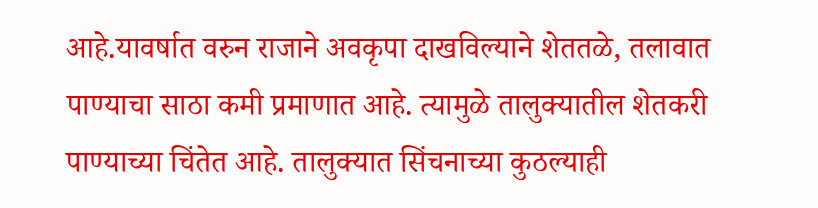आहे.यावर्षात वरुन राजाने अवकृपा दाखविल्याने शेततळे, तलावात पाण्याचा साठा कमी प्रमाणात आहे. त्यामुळे तालुक्यातील शेतकरी पाण्याच्या चिंतेत आहे. तालुक्यात सिंचनाच्या कुठल्याही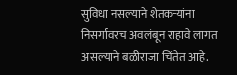सुविधा नसल्याने शेतकऱ्यांना निसर्गावरच अवलंबून राहावे लागत असल्याने बळीराजा चिंतेत आहे.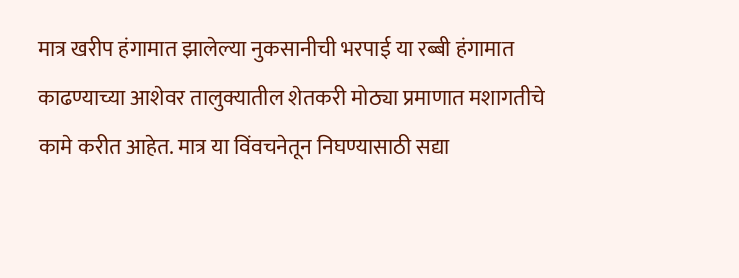मात्र खरीप हंगामात झालेल्या नुकसानीची भरपाई या रब्बी हंगामात काढण्याच्या आशेवर तालुक्यातील शेतकरी मोठ्या प्रमाणात मशागतीचे कामे करीत आहेत. मात्र या विंवचनेतून निघण्यासाठी सद्या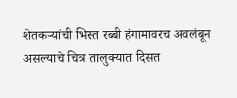शेतकऱ्यांची भिस्त रब्बी हंगामावरच अवलंबून असल्याचे चित्र तालुक्यात दिसत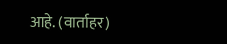आहे. (वार्ताहर)